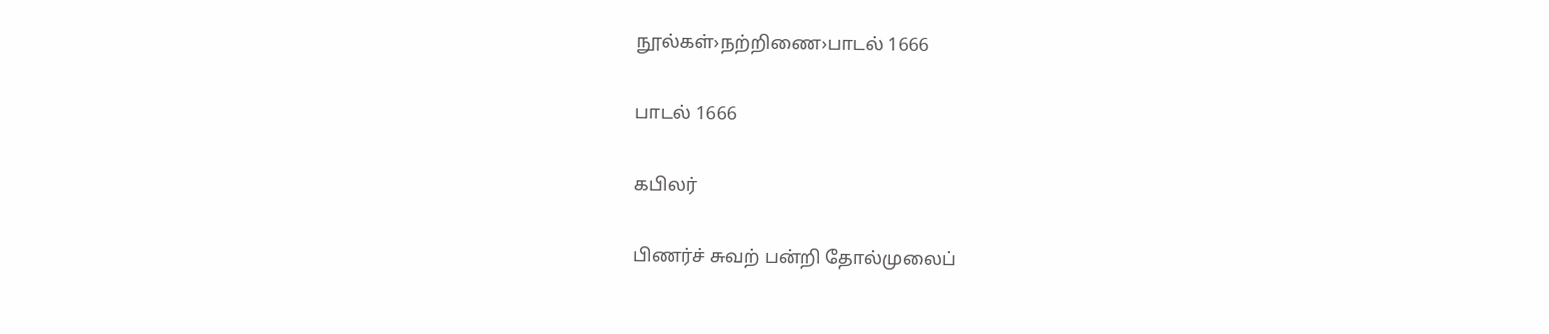நூல்கள்›நற்றிணை›பாடல் 1666

பாடல் 1666

கபிலர்

பிணர்ச் சுவற் பன்றி தோல்முலைப்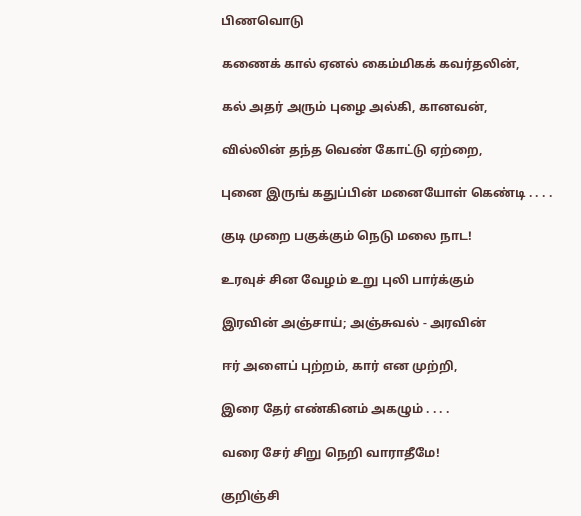பிணவொடு

கணைக் கால் ஏனல் கைம்மிகக் கவர்தலின்,

கல் அதர் அரும் புழை அல்கி, கானவன்,

வில்லின் தந்த வெண் கோட்டு ஏற்றை,

புனை இருங் கதுப்பின் மனையோள் கெண்டி . . . .

குடி முறை பகுக்கும் நெடு மலை நாட!

உரவுச் சின வேழம் உறு புலி பார்க்கும்

இரவின் அஞ்சாய்; அஞ்சுவல் - அரவின்

ஈர் அளைப் புற்றம், கார் என முற்றி,

இரை தேர் எண்கினம் அகழும் . . . .

வரை சேர் சிறு நெறி வாராதீமே!

குறிஞ்சி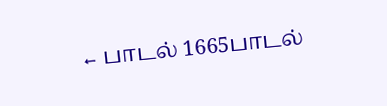← பாடல் 1665பாடல்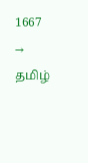1667 →
தமிழ்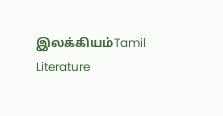இலக்கியம்Tamil Literature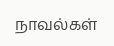நாவல்கள்